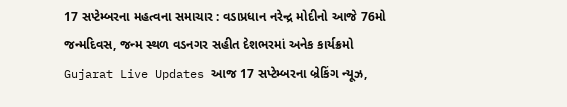17 સપ્ટેમ્બરના મહત્વના સમાચાર : વડાપ્રધાન નરેન્દ્ર મોદીનો આજે 76મો જન્મદિવસ, જન્મ સ્થળ વડનગર સહીત દેશભરમાં અનેક કાર્યક્રમો
Gujarat Live Updates આજ 17 સપ્ટેમ્બરના બ્રેકિંગ ન્યૂઝ,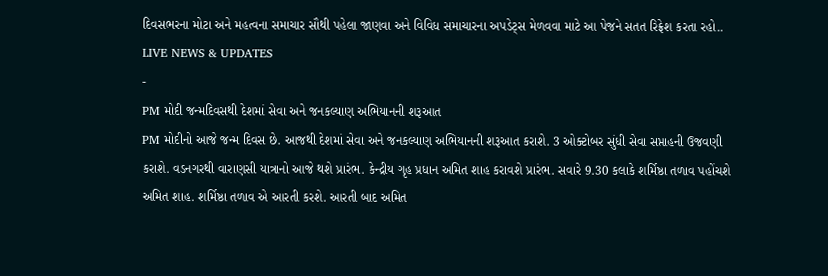દિવસભરના મોટા અને મહત્વના સમાચાર સૌથી પહેલા જાણવા અને વિવિધ સમાચારના અપડેટ્સ મેળવવા માટે આ પેજને સતત રિફ્રેશ કરતા રહો..
LIVE NEWS & UPDATES
-
PM મોદી જન્મદિવસથી દેશમાં સેવા અને જનકલ્યાણ અભિયાનની શરૂઆત
PM મોદીનો આજે જન્મ દિવસ છે. આજથી દેશમાં સેવા અને જનકલ્યાણ અભિયાનની શરૂઆત કરાશે. 3 ઓક્ટોબર સુંધી સેવા સપ્તાહની ઉજવણી કરાશે. વડનગરથી વારાણસી યાત્રાનો આજે થશે પ્રારંભ. કેન્દ્રીય ગૃહ પ્રધાન અમિત શાહ કરાવશે પ્રારંભ. સવારે 9.30 કલાકે શર્મિષ્ઠા તળાવ પહોંચશે અમિત શાહ. શર્મિષ્ઠા તળાવ એ આરતી કરશે. આરતી બાદ અમિત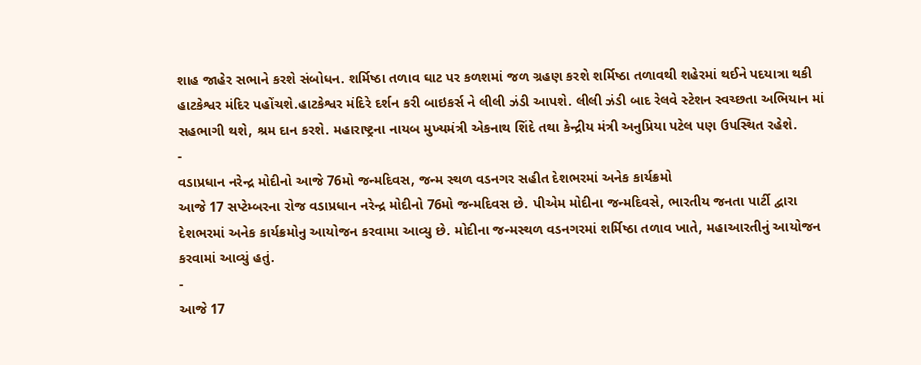શાહ જાહેર સભાને કરશે સંબોધન. શર્મિષ્ઠા તળાવ ઘાટ પર કળશમાં જળ ગ્રહણ કરશે શર્મિષ્ઠા તળાવથી શહેરમાં થઈને પદયાત્રા થકી હાટકેશ્વર મંદિર પહોંચશે.હાટકેશ્વર મંદિરે દર્શન કરી બાઇકર્સ ને લીલી ઝંડી આપશે. લીલી ઝંડી બાદ રેલવે સ્ટેશન સ્વચ્છતા અભિયાન માં સહભાગી થશે, શ્રમ દાન કરશે. મહારાષ્ટ્રના નાયબ મુખ્યમંત્રી એકનાથ શિંદે તથા કેન્દ્રીય મંત્રી અનુપ્રિયા પટેલ પણ ઉપસ્થિત રહેશે.
-
વડાપ્રધાન નરેન્દ્ર મોદીનો આજે 76મો જન્મદિવસ, જન્મ સ્થળ વડનગર સહીત દેશભરમાં અનેક કાર્યક્રમો
આજે 17 સપ્ટેમ્બરના રોજ વડાપ્રધાન નરેન્દ્ર મોદીનો 76મો જન્મદિવસ છે. પીએમ મોદીના જન્મદિવસે, ભારતીય જનતા પાર્ટી દ્વારા દેશભરમાં અનેક કાર્યક્રમોનુ આયોજન કરવામા આવ્યુ છે. મોદીના જન્મસ્થળ વડનગરમાં શર્મિષ્ઠા તળાવ ખાતે, મહાઆરતીનું આયોજન કરવામાં આવ્યું હતું.
-
આજે 17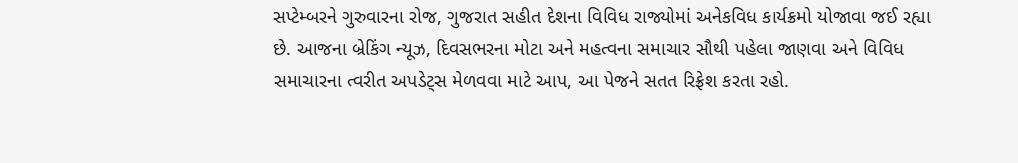સપ્ટેમ્બરને ગુરુવારના રોજ, ગુજરાત સહીત દેશના વિવિધ રાજ્યોમાં અનેકવિધ કાર્યક્રમો યોજાવા જઈ રહ્યા છે. આજના બ્રેકિંગ ન્યૂઝ, દિવસભરના મોટા અને મહત્વના સમાચાર સૌથી પહેલા જાણવા અને વિવિધ સમાચારના ત્વરીત અપડેટ્સ મેળવવા માટે આપ, આ પેજને સતત રિફ્રેશ કરતા રહો.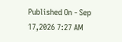Published On - Sep 17,2026 7:27 AM